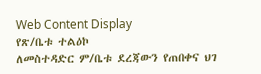Web Content Display
የጽ/ቤቱ ተልዕኮ
ለመስተዳድር ም/ቤቱ ደረጃውን የጠበቀና ህገ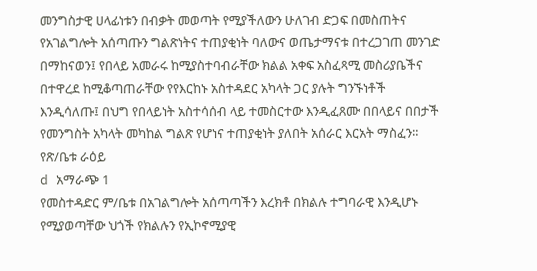መንግስታዊ ሀላፊነቱን በብቃት መወጣት የሚያችለውን ሁለገብ ድጋፍ በመስጠትና የአገልግሎት አሰጣጡን ግልጽነትና ተጠያቂነት ባለውና ወጤታማናቱ በተረጋገጠ መንገድ በማከናወን፤ የበላይ አመራሩ ከሚያስተባብራቸው ክልል አቀፍ አስፈጻሚ መስሪያቤችና በተዋረደ ከሚቆጣጠራቸው የየእርከኑ አስተዳደር አካላት ጋር ያሉት ግንኙነቶች እንዲሳለጡ፤ በህግ የበላይነት አስተሳሰብ ላይ ተመስርተው እንዲፈጸሙ በበላይና በበታች የመንግስት አካላት መካከል ግልጽ የሆነና ተጠያቂነት ያለበት አሰራር እርአት ማስፈን።
የጽ/ቤቱ ራዕይ
d አማራጭ 1
የመስተዳድር ም/ቤቱ በአገልግሎት አሰጣጣችን እረክቶ በክልሉ ተግባራዊ እንዲሆኑ የሚያወጣቸው ህጎች የክልሉን የኢኮኖሚያዊ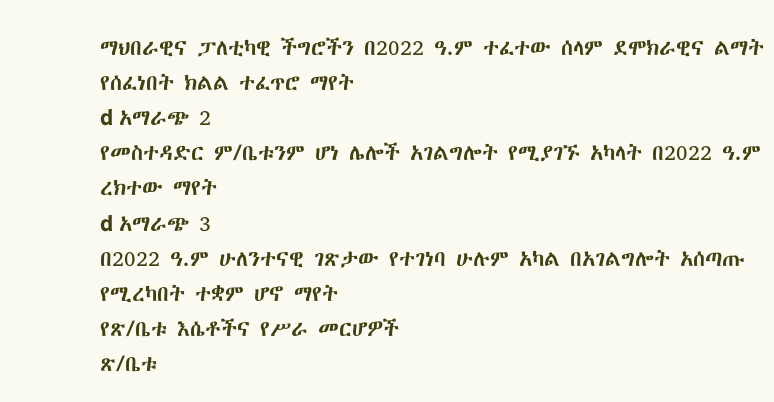ማህበራዊና ፓለቲካዊ ችግሮችን በ2022 ዓ.ም ተፈተው ሰላም ደሞክራዊና ልማት የሰፈነበት ክልል ተፈጥሮ ማየት
d አማራጭ 2
የመስተዳድር ም/ቤቱንም ሆነ ሌሎች አገልግሎት የሚያገኙ አካላት በ2022 ዓ.ም ረክተው ማየት
d አማራጭ 3
በ2022 ዓ.ም ሁለንተናዊ ገጽታው የተገነባ ሁሉም አካል በአገልግሎት አሰጣጡ የሚረካበት ተቋም ሆኖ ማየት
የጽ/ቤቱ እሴቶችና የሥራ መርሆዎች
ጽ/ቤቱ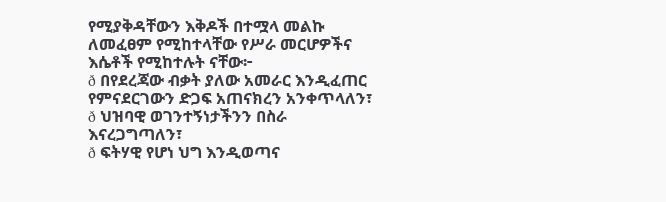የሚያቅዳቸውን እቅዶች በተሟላ መልኩ ለመፈፀም የሚከተላቸው የሥራ መርሆዎችና እሴቶች የሚከተሉት ናቸው፦
ð በየደረጃው ብቃት ያለው አመራር እንዲፈጠር የምናደርገውን ድጋፍ አጠናክረን አንቀጥላለን፣
ð ህዝባዊ ወገንተኝነታችንን በስራ እናረጋግጣለን፣
ð ፍትሃዊ የሆነ ህግ እንዲወጣና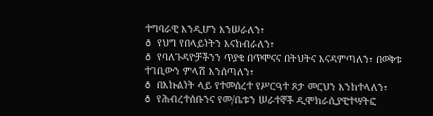ተግባራዊ እንዲሆን እንሠራለን፣
ð የህግ የበላይነትን እናከብራለን፣
ð የባለጉዳዮቻችንን ጥያቄ በጥሞናና በትህትና እናዳምጣለን፣ በወቅቱ ተገቢውን ምላሽ እንሰጣለን፣
ð በእኩልነት ላይ የተመሰረተ የሥርዓተ ጾታ መርህን እንከተላለን፣
ð የሕብረተሰቡንና የመ/ቤቱን ሠራተኞች ዲሞክራሲያዊተሣትፎ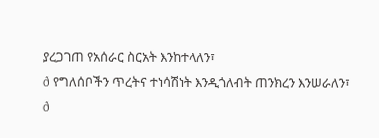ያረጋገጠ የአሰራር ስርአት እንከተላለን፣
ð የግለሰቦችን ጥረትና ተነሳሽነት እንዲጎለብት ጠንክረን እንሠራለን፣
ð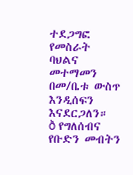ተደጋግፎ የመስራት ባህልና መተማመን በመ/ቤቱ ውስጥ እንዲሰፍን እናደርጋለን።
ð የግለሰብና የቡድን መብትን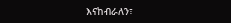እናከብራለን፣